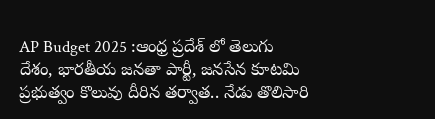AP Budget 2025 :ఆంధ్ర ప్రదేశ్ లో తెలుగు దేశం, భారతీయ జనతా పార్టీ, జనసేన కూటమి ప్రభుత్వం కొలువు దీరిన తర్వాత.. నేడు తొలిసారి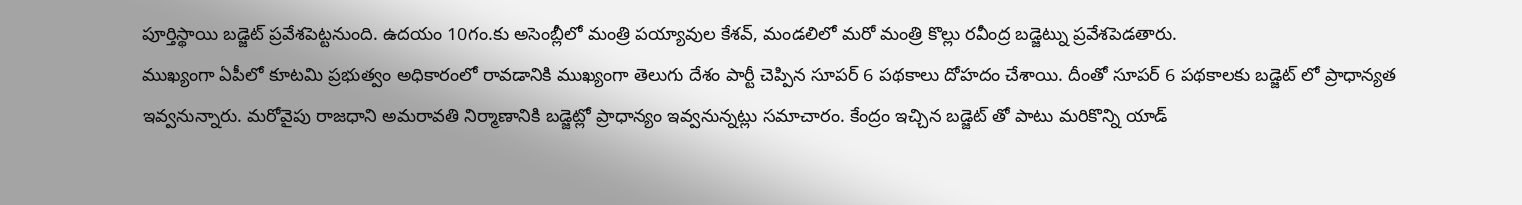పూర్తిస్థాయి బడ్జెట్ ప్రవేశపెట్టనుంది. ఉదయం 10గం.కు అసెంబ్లీలో మంత్రి పయ్యావుల కేశవ్, మండలిలో మరో మంత్రి కొల్లు రవీంద్ర బడ్జెట్ను ప్రవేశపెడతారు.
ముఖ్యంగా ఏపీలో కూటమి ప్రభుత్వం అధికారంలో రావడానికి ముఖ్యంగా తెలుగు దేశం పార్టీ చెప్పిన సూపర్ 6 పథకాలు దోహదం చేశాయి. దీంతో సూపర్ 6 పథకాలకు బడ్జెట్ లో ప్రాధాన్యత ఇవ్వనున్నారు. మరోవైపు రాజధాని అమరావతి నిర్మాణానికి బడ్జెట్లో ప్రాధాన్యం ఇవ్వనున్నట్లు సమాచారం. కేంద్రం ఇచ్చిన బడ్జెట్ తో పాటు మరికొన్ని యాడ్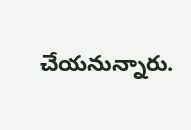చేయనున్నారు.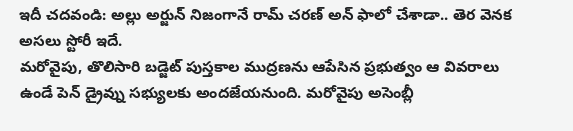ఇదీ చదవండి: అల్లు అర్జున్ నిజంగానే రామ్ చరణ్ అన్ ఫాలో చేశాడా.. తెర వెనక అసలు స్టోరీ ఇదే.
మరోవైపు, తొలిసారి బడ్జెట్ పుస్తకాల ముద్రణను ఆపేసిన ప్రభుత్వం ఆ వివరాలు ఉండే పెన్ డ్రైవ్ను సభ్యులకు అందజేయనుంది. మరోవైపు అసెంబ్లీ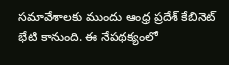సమావేశాలకు ముందు ఆంధ్ర ప్రదేశ్ కేబినెట్ భేటి కానుంది. ఈ నేపథక్యంలో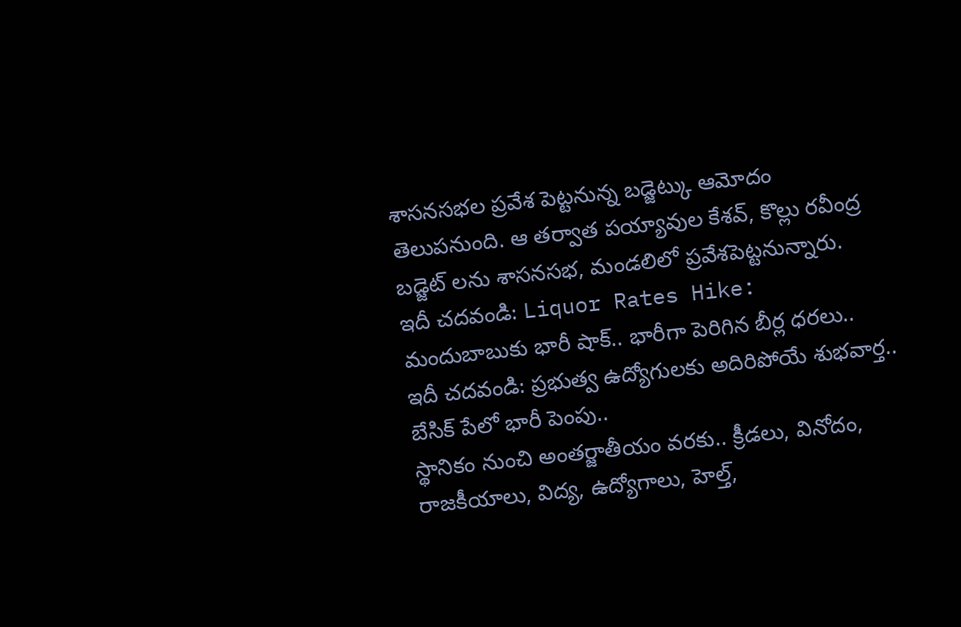శాసనసభల ప్రవేశ పెట్టనున్న బడ్జెట్కు ఆమోదం తెలుపనుంది. ఆ తర్వాత పయ్యావుల కేశవ్, కొల్లు రవీంద్ర బడ్జెట్ లను శాసనసభ, మండలిలో ప్రవేశపెట్టనున్నారు.
ఇదీ చదవండి: Liquor Rates Hike: మందుబాబుకు భారీ షాక్.. భారీగా పెరిగిన బీర్ల ధరలు..
ఇదీ చదవండి: ప్రభుత్వ ఉద్యోగులకు అదిరిపోయే శుభవార్త.. బేసిక్ పేలో భారీ పెంపు..
స్థానికం నుంచి అంతర్జాతీయం వరకు.. క్రీడలు, వినోదం, రాజకీయాలు, విద్య, ఉద్యోగాలు, హెల్త్,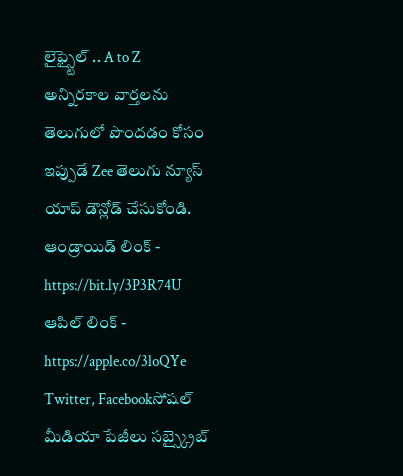లైఫ్స్టైల్ .. A to Z అన్నిరకాల వార్తలను తెలుగులో పొందడం కోసం ఇప్పుడే Zee తెలుగు న్యూస్ యాప్ డౌన్లోడ్ చేసుకోండి.
ఆండ్రాయిడ్ లింక్ - https://bit.ly/3P3R74U
ఆపిల్ లింక్ - https://apple.co/3loQYe
Twitter, Facebookసోషల్ మీడియా పేజీలు సబ్స్క్రైబ్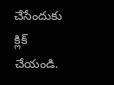చేసేందుకు క్లిక్ చేయండి.